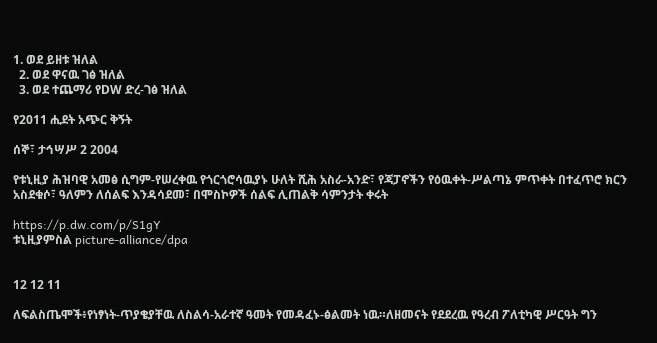1. ወደ ይዘቱ ዝለል
  2. ወደ ዋናዉ ገፅ ዝለል
  3. ወደ ተጨማሪ የDW ድረ-ገፅ ዝለል

የ2011 ሒደት አጭር ቅኝት

ሰኞ፣ ታኅሣሥ 2 2004

የቱኒዚያ ሕዝባዊ አመፅ ሲግም-የሠረቀዉ የጎርጎሮሳዉያኑ ሁለት ሺሕ አስራ-አንድ፣ የጃፓኖችን የዕዉቀት-ሥልጣኔ ምጥቀት በተፈጥሮ ክርን አስደቁሶ፣ ዓለምን ለሰልፍ እንዳሳደመ፣ በሞስኮዎች ሰልፍ ሊጠልቅ ሳምንታት ቀሩት

https://p.dw.com/p/S1gY
ቱኒዚያምስል picture-alliance/dpa


12 12 11

ለፍልስጤሞች፥የነፃነት-ጥያቄያቸዉ ለስልሳ-አራተኛ ዓመት የመዳፈኑ-ፅልመት ነዉ።ለዘመናት የደደረዉ የዓረብ ፖለቲካዊ ሥርዓት ግን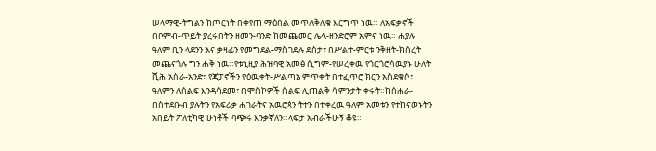ሠላማዊ-ትግልን ከጦርነት በቀየጠ ማዕበል መጥለቅለቁ እርግጥ ነዉ። ለአፍቃኖች በቦምብ-ጥይት ያረሩበትን ዘመን-ባንድ ከመጨመር ሌላ-ዘንድሮም አምና ነዉ። ሐያሉ ዓለም ቢን ላደንን እና ቃዛፊን የመግደል-ማስገደሉ ደስታ፣ በሥልተ-ምርቱ ንቅዘት-ክሰረት መጨናጎሉ ግን ሐቅ ነዉ።የቱኒዚያ ሕዝባዊ አመፅ ሲግም-የሠረቀዉ የጎርጎሮሳዉያኑ ሁለት ሺሕ አስራ-አንድ፣ የጃፓኖችን የዕዉቀት-ሥልጣኔ ምጥቀት በተፈጥሮ ክርን አስደቁሶ፣ ዓለምን ለሰልፍ እንዳሳደመ፣ በሞስኮዎች ሰልፍ ሊጠልቅ ሳምንታት ቀሩት።ከሰሐራ-በስተደቡብ ያሉትን የአፍሪቃ ሐገራትና አዉሮጳን ትተን በተቀረዉ ዓለም አመቱን የተከናወኑትን አበይት ፖለቲካዊ ሁነቶች ባጭሩ እንቃኛለን።ላፍታ አብራችሁኝ ቆዩ።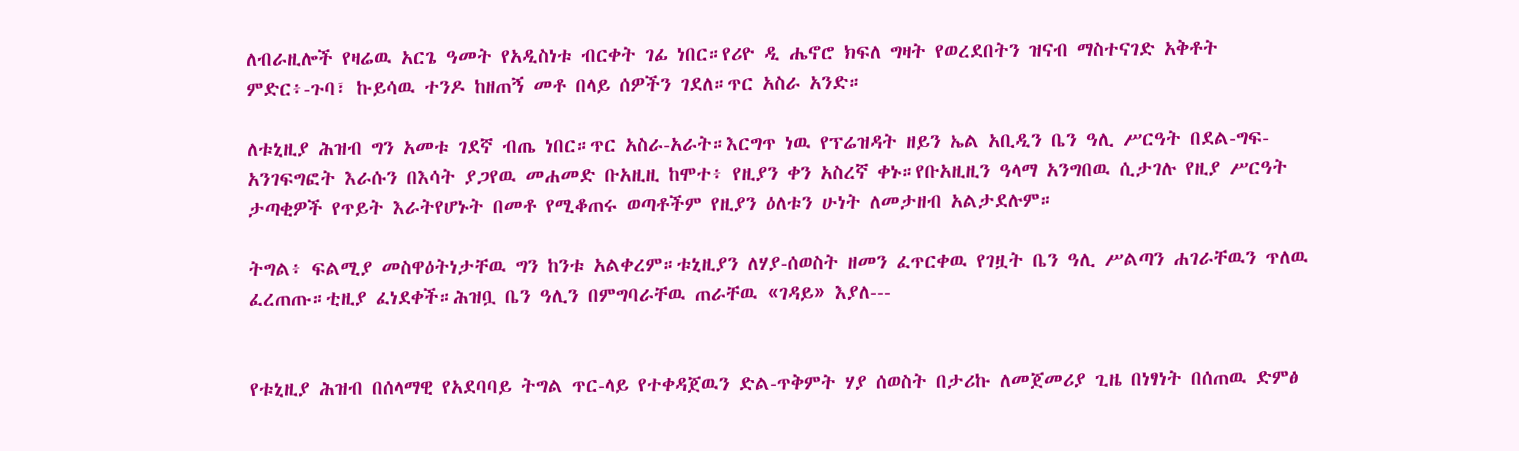ለብራዚሎች የዛሬዉ አርጌ ዓመት የአዲስነቱ ብርቀት ገፊ ነበር።የሪዮ ዲ ሔኖሮ ክፍለ ግዛት የወረደበትን ዝናብ ማስተናገድ አቅቶት ምድር፥-ጉባ፣ ኩይሳዉ ተንዶ ከዘጠኝ መቶ በላይ ሰዎችን ገደለ።ጥር አስራ አንድ።

ለቱኒዚያ ሕዝብ ግን አመቱ ገደኛ ብጤ ነበር።ጥር አስራ-አራት።እርግጥ ነዉ የፕሬዝዳት ዘይን ኤል አቢዲን ቤን ዓሊ ሥርዓት በደል-ግፍ-አንገፍግፎት እራሱን በእሳት ያጋየዉ መሐመድ ቡአዚዚ ከሞተ፥ የዚያን ቀን አስረኛ ቀኑ።የቡአዚዚን ዓላማ አንግበዉ ሲታገሉ የዚያ ሥርዓት ታጣቂዎች የጥይት እራትየሆኑት በመቶ የሚቆጠሩ ወጣቶችም የዚያን ዕለቱን ሁነት ለመታዘብ አልታደሉም።

ትግል፥ ፍልሚያ መስዋዕትነታቸዉ ግን ከንቱ አልቀረም።ቱኒዚያን ለሃያ-ሰወስት ዘመን ፈጥርቀዉ የገዟት ቤን ዓሊ ሥልጣን ሐገራቸዉን ጥለዉ ፈረጠጡ።ቲዚያ ፈነደቀች።ሕዝቧ ቤን ዓሊን በምግባራቸዉ ጠራቸዉ «ገዳይ» እያለ---


የቱኒዚያ ሕዝብ በሰላማዊ የአደባባይ ትግል ጥር-ላይ የተቀዳጀዉን ድል-ጥቅምት ሃያ ሰወስት በታሪኩ ለመጀመሪያ ጊዜ በነፃነት በሰጠዉ ድምፅ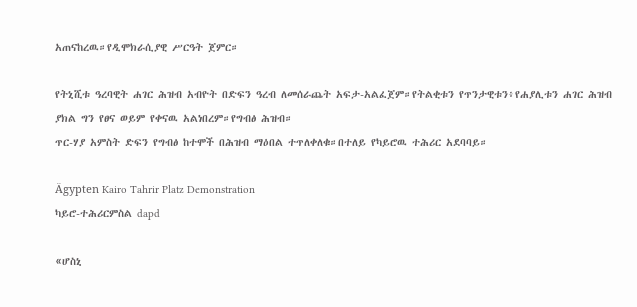አጠናከረዉ።የዲሞክራሲያዊ ሥርዓት ጀምር።

የትኒሺቱ ዓረባዊት ሐገር ሕዝብ አብዮት በድፍን ዓረብ ለመሰራጨት አፍታ-አልፈጀም።የትልቂቱን የጥንታዊቱን፥የሐያሊቱን ሐገር ሕዝብ ያክል ግን የፀና ወይም የቀናዉ አልነበረም።የግብፅ ሕዝብ።
ጥር-ሃያ አምስት ድፍን የግብፅ ከተሞች በሕዝብ ማዕበል ተጥለቀለቁ።በተለይ የካይሮዉ ተሕሪር አደባባይ።

Ägypten Kairo Tahrir Platz Demonstration
ካይሮ-ተሕሪርምስል dapd

«ሆስኒ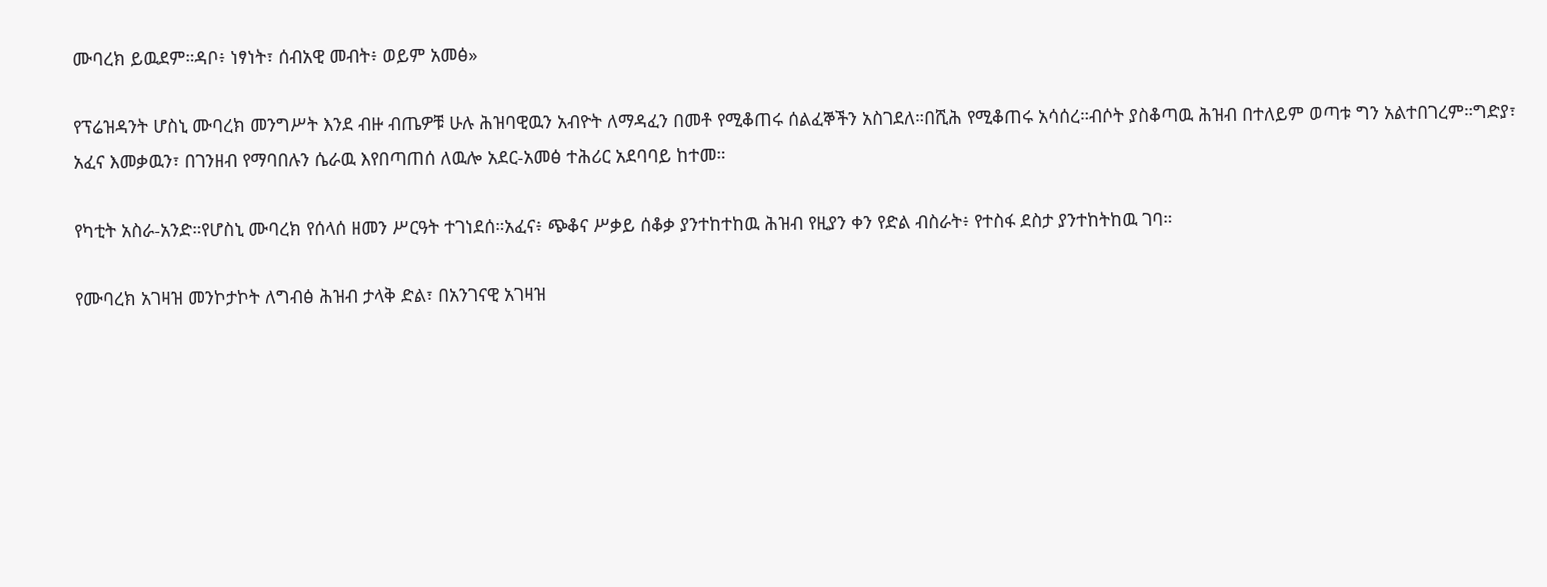ሙባረክ ይዉደም።ዳቦ፥ ነፃነት፣ ሰብአዊ መብት፥ ወይም አመፅ»

የፕሬዝዳንት ሆስኒ ሙባረክ መንግሥት እንደ ብዙ ብጤዎቹ ሁሉ ሕዝባዊዉን አብዮት ለማዳፈን በመቶ የሚቆጠሩ ሰልፈኞችን አስገደለ።በሺሕ የሚቆጠሩ አሳሰረ።ብሶት ያስቆጣዉ ሕዝብ በተለይም ወጣቱ ግን አልተበገረም።ግድያ፣ አፈና እመቃዉን፣ በገንዘብ የማባበሉን ሴራዉ እየበጣጠሰ ለዉሎ አደር-አመፅ ተሕሪር አደባባይ ከተመ።

የካቲት አስራ-አንድ።የሆስኒ ሙባረክ የሰላሰ ዘመን ሥርዓት ተገነደሰ።አፈና፥ ጭቆና ሥቃይ ሰቆቃ ያንተከተከዉ ሕዝብ የዚያን ቀን የድል ብስራት፥ የተስፋ ደስታ ያንተከትከዉ ገባ።

የሙባረክ አገዛዝ መንኮታኮት ለግብፅ ሕዝብ ታላቅ ድል፣ በአንገናዊ አገዛዝ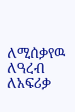ለሚሰቃየዉ ለዓረብ ለአፍሪቃ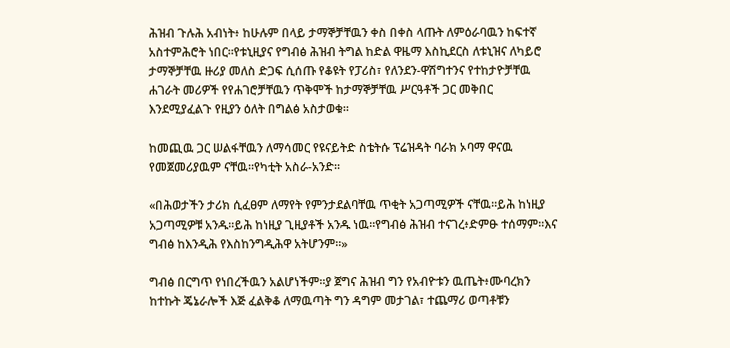ሕዝብ ጉሉሕ አብነት፥ ከሁሉም በላይ ታማኞቻቸዉን ቀስ በቀስ ላጡት ለምዕራባዉን ከፍተኛ አስተምሕሮት ነበር።የቱኒዚያና የግብፅ ሕዝብ ትግል ከድል ዋዜማ እስኪደርስ ለቱኒዝና ለካይሮ ታማኞቻቸዉ ዙሪያ መለስ ድጋፍ ሲሰጡ የቆዩት የፓሪስ፣ የለንደን-ዋሽግተንና የተከታዮቻቸዉ ሐገራት መሪዎች የየሐገሮቻቸዉን ጥቅሞች ከታማኞቻቸዉ ሥርዓቶች ጋር መቅበር እንደሚያፈልጉ የዚያን ዕለት በግልፅ አስታወቁ።

ከመጪዉ ጋር ሠልፋቸዉን ለማሳመር የዩናይትድ ስቴትሱ ፕሬዝዳት ባራክ ኦባማ ዋናዉ የመጀመሪያዉም ናቸዉ።የካቲት አስራ-አንድ።

«በሕወታችን ታሪክ ሲፈፀም ለማየት የምንታደልባቸዉ ጥቂት አጋጣሚዎች ናቸዉ።ይሕ ከነዚያ አጋጣሚዎቹ አንዱ።ይሕ ከነዚያ ጊዚያቶች አንዱ ነዉ።የግብፅ ሕዝብ ተናገረ፥ድምፁ ተሰማም።እና ግብፅ ከእንዲሕ የእስከንግዲሕዋ አትሆንም።»

ግብፅ በርግጥ የነበረችዉን አልሆነችም።ያ ጀግና ሕዝብ ግን የአብዮቱን ዉጤት፥ሙባረክን ከተኩት ጄኔራሎች እጅ ፈልቅቆ ለማዉጣት ግን ዳግም መታገል፣ ተጨማሪ ወጣቶቹን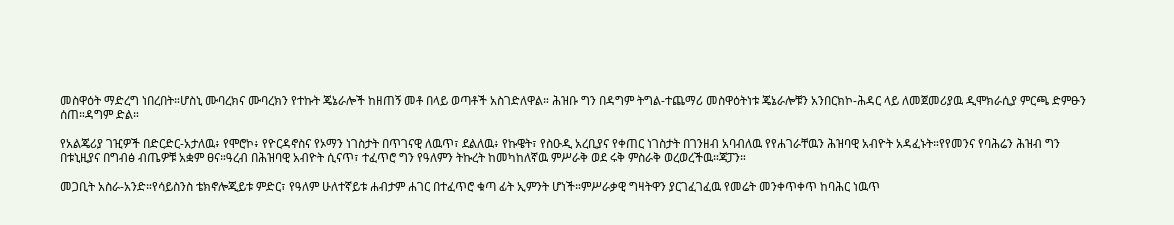መስዋዕት ማድረግ ነበረበት።ሆስኒ ሙባረክና ሙባረክን የተኩት ጄኔራሎች ከዘጠኝ መቶ በላይ ወጣቶች አስገድለዋል። ሕዝቡ ግን በዳግም ትግል-ተጨማሪ መስዋዕትነቱ ጄኔራሎቹን አንበርክኮ-ሕዳር ላይ ለመጀመሪያዉ ዲሞክራሲያ ምርጫ ድምፁን ሰጠ።ዳግም ድል።

የአልጄሪያ ገዢዎች በድርድር-አታለዉ፥ የሞሮኮ፥ የዮርዳኖስና የኦማን ነገስታት በጥገናዊ ለዉጥ፣ ደልለዉ፥ የኩዌት፣ የስዑዲ አረቢያና የቀጠር ነገስታት በገንዘብ አባብለዉ የየሐገራቸዉን ሕዝባዊ አብዮት አዳፈኑት።የየመንና የባሕሬን ሕዝብ ግን በቱኒዚያና በግብፅ ብጤዎቹ አቋም ፀና።ዓረብ በሕዝባዊ አብዮት ሲናጥ፣ ተፈጥሮ ግን የዓለምን ትኩረት ከመካከለኛዉ ምሥራቅ ወደ ሩቅ ምስራቅ ወረወረችዉ።ጃፓን።

መጋቢት አስራ-አንድ።የሳይስንስ ቴክኖሎጂይቱ ምድር፣ የዓለም ሁለተኛይቱ ሐብታም ሐገር በተፈጥሮ ቁጣ ፊት ኢምንት ሆነች።ምሥራቃዊ ግዛትዋን ያርገፈገፈዉ የመሬት መንቀጥቀጥ ከባሕር ነዉጥ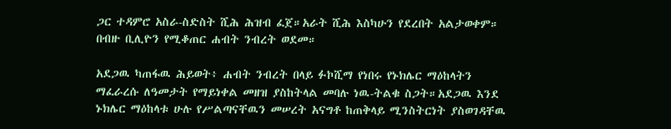ጋር ተዳምሮ አስራ-ስድስት ሺሕ ሕዝብ ፈጀ።አራት ሺሕ እስካሁን የደረበት አልታወቀም። በብዙ ቢሊዮን የሚቆጠር ሐብት ንብረት ወደመ።

አደጋዉ ካጠፋዉ ሕይወት፥ ሐብት ንብረት በላይ ፉኮሺማ የነበሩ የኑክሌር ማዕከላትን ማፈራረሱ ለዓመታት የማይነቀል መዘዝ ያስከትላል መባሉ ነዉ-ትልቁ ስጋት።አደጋዉ እንደ ኑክሌር ማዕከላቱ ሁሉ የሥልጣናቸዉን መሠረት አናግቶ ከጠቅላይ ሚንስትርነት ያስወገዳቸዉ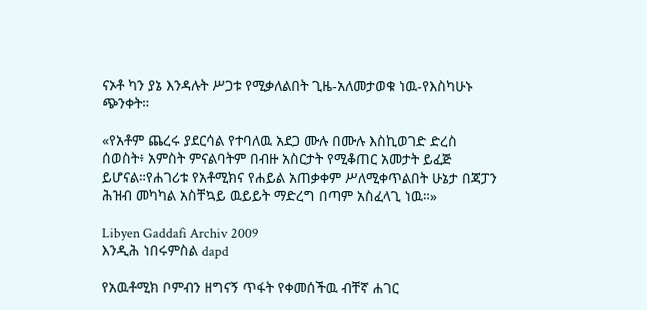ናኦቶ ካን ያኔ እንዳሉት ሥጋቱ የሚቃለልበት ጊዜ-አለመታወቁ ነዉ-የእስካሁኑ ጭንቀት።

«የአቶም ጨረሩ ያደርሳል የተባለዉ አደጋ ሙሉ በሙሉ እስኪወገድ ድረስ ሰወስት፥ አምስት ምናልባትም በብዙ አስርታት የሚቆጠር አመታት ይፈጅ ይሆናል።የሐገሪቱ የአቶሚክና የሐይል አጠቃቀም ሥለሚቀጥልበት ሁኔታ በጃፓን ሕዝብ መካካል አስቸኳይ ዉይይት ማድረግ በጣም አስፈላጊ ነዉ።»

Libyen Gaddafi Archiv 2009
እንዲሕ ነበሩምስል dapd

የአዉቶሚክ ቦምብን ዘግናኝ ጥፋት የቀመሰችዉ ብቸኛ ሐገር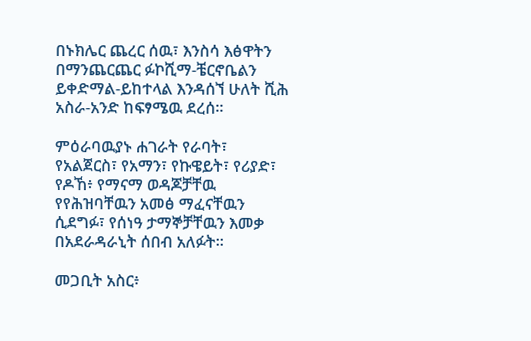በኑክሌር ጨረር ሰዉ፣ እንስሳ እፅዋትን በማንጨርጨር ፉኮሺማ-ቼርኖቤልን ይቀድማል-ይከተላል እንዳሰኘ ሁለት ሺሕ አስራ-አንድ ከፍፃሜዉ ደረሰ።

ምዕራባዉያኑ ሐገራት የራባት፣ የአልጀርስ፣ የአማን፣ የኩዌይት፣ የሪያድ፣ የዶኸ፥ የማናማ ወዳጆቻቸዉ የየሕዝባቸዉን አመፅ ማፈናቸዉን ሲደግፉ፣ የሰነዓ ታማኞቻቸዉን እመቃ በአደራዳራኒት ሰበብ አለፉት።

መጋቢት አስር፥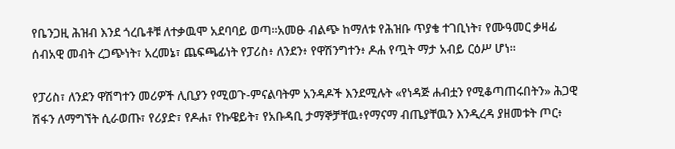የቤንጋዚ ሕዝብ እንደ ጎረቤቶቹ ለተቃዉሞ አደባባይ ወጣ።አመፁ ብልጭ ከማለቱ የሕዝቡ ጥያቄ ተገቢነት፣ የሙዓመር ቃዛፊ ሰብአዊ መብት ረጋጭነት፣ አረመኔ፣ ጨፍጫፊነት የፓሪስ፥ ለንደን፥ የዋሽንግተን፥ ዶሐ የጧት ማታ አብይ ርዕሥ ሆነ።

የፓሪስ፣ ለንደን ዋሽግተን መሪዎች ሊቢያን የሚወጉ-ምናልባትም አንዳዶች እንደሚሉት «የነዳጅ ሐብቷን የሚቆጣጠሩበትን» ሕጋዊ ሽፋን ለማግኘት ሲራወጡ፣ የሪያድ፣ የዶሐ፣ የኩዌይት፣ የአቡዳቢ ታማኞቻቸዉ፥የማናማ ብጤያቸዉን እንዲረዳ ያዘመቱት ጦር፥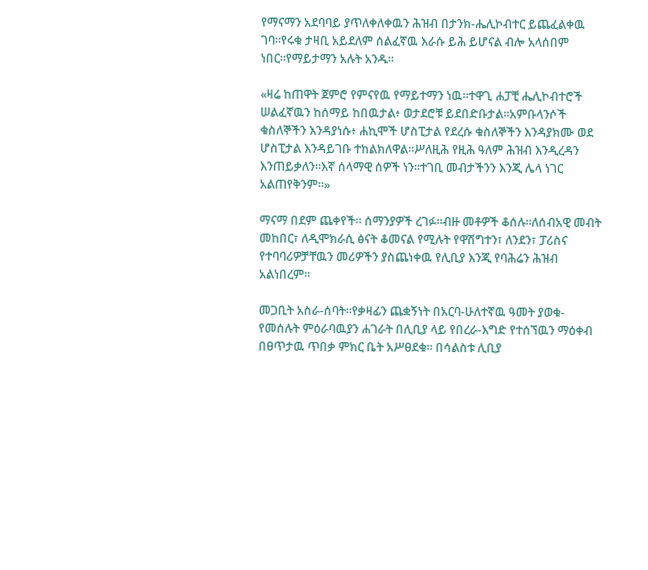የማናማን አደባባይ ያጥለቀለቀዉን ሕዝብ በታንክ-ሔሊኮብተር ይጨፈልቀዉ ገባ።የሩቁ ታዛቢ አይደለም ሰልፈኛዉ እራሱ ይሕ ይሆናል ብሎ አላሰበም ነበር።የማይታማን አሉት አንዱ።

«ዛሬ ከጠዋት ጀምሮ የምናየዉ የማይተማን ነዉ።ተዋጊ ሐፓቺ ሔሊኮብተሮች ሠልፈኛዉን ከሰማይ ከበዉታል፥ ወታደሮቹ ይደበድቡታል።አምቡላንሶች ቁስለኞችን እንዳያነሱ፥ ሐኪሞች ሆስፒታል የደረሱ ቁስለኞችን እንዳያክሙ ወደ ሆስፒታል እንዳይገቡ ተከልክለዋል።ሥለዚሕ የዚሕ ዓለም ሕዝብ እንዲረዳን እንጠይቃለን።እኛ ሰላማዊ ሰዎች ነን።ተገቢ መብታችንን እንጂ ሌላ ነገር አልጠየቅንም።»

ማናማ በደም ጨቀየች። ሰማንያዎች ረገፉ።ብዙ መቶዎች ቆሰሉ።ለሰብአዊ መብት መከበር፣ ለዲሞክራሲ ፅናት ቆመናል የሚሉት የዋሽግተን፣ ለንደን፣ ፓሪስና የተባባሪዎቻቸዉን መሪዎችን ያስጨነቀዉ የሊቢያ እንጂ የባሕሬን ሕዝብ አልነበረም።

መጋቢት አስራ-ሰባት።የቃዛፊን ጨቋኝነት በአርባ-ሁለተኛዉ ዓመት ያወቁ-የመሰሉት ምዕራባዉያን ሐገራት በሊቢያ ላይ የበረራ-እግድ የተሰኘዉን ማዕቀብ በፀጥታዉ ጥበቃ ምክር ቤት አሥፀደቁ። በሳልስቱ ሊቢያ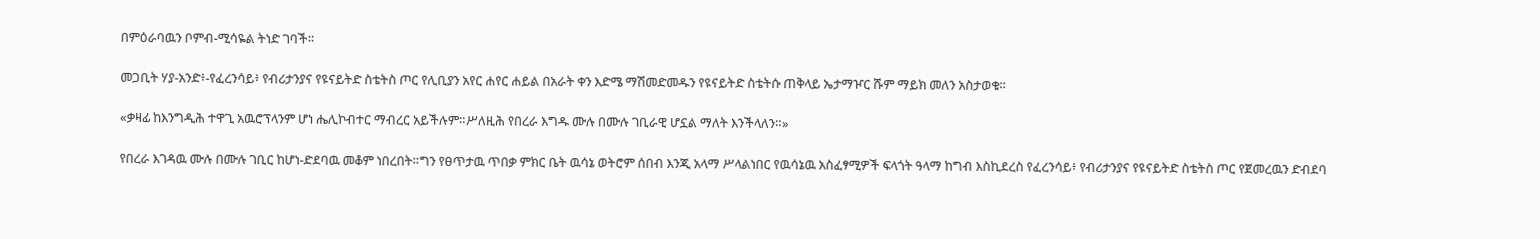በምዕራባዉን ቦምብ-ሚሳዬል ትነድ ገባች።

መጋቢት ሃያ-አንድ፥-የፈረንሳይ፥ የብሪታንያና የዩናይትድ ስቴትስ ጦር የሊቢያን አየር ሐየር ሐይል በአራት ቀን እድሜ ማሽመድመዱን የዩናይትድ ስቴትሱ ጠቅላይ ኤታማዦር ሹም ማይክ መለን አስታወቁ።

«ቃዛፊ ከእንግዲሕ ተዋጊ አዉሮፕላንም ሆነ ሔሊኮብተር ማብረር አይችሉም።ሥለዚሕ የበረራ እግዱ ሙሉ በሙሉ ገቢራዊ ሆኗል ማለት እንችላለን።»

የበረራ እገዳዉ ሙሉ በሙሉ ገቢር ከሆነ-ድደባዉ መቆም ነበረበት።ግን የፀጥታዉ ጥበቃ ምክር ቤት ዉሳኔ ወትሮም ሰበብ እንጂ አላማ ሥላልነበር የዉሳኔዉ አስፈፃሚዎች ፍላጎት ዓላማ ከግብ እስኪደረስ የፈረንሳይ፥ የብሪታንያና የዩናይትድ ስቴትስ ጦር የጀመረዉን ድብደባ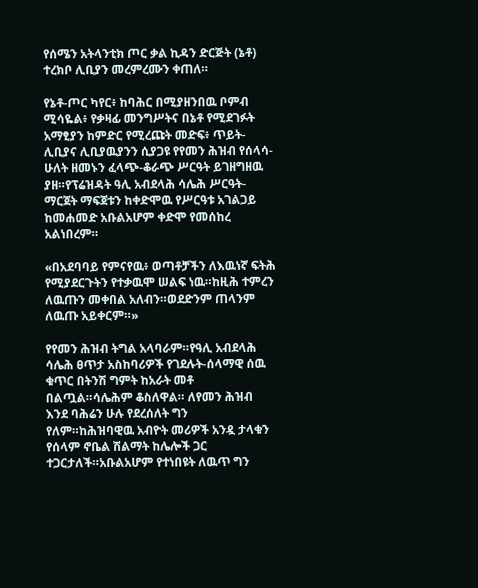የሰሜን አትላንቲክ ጦር ቃል ኪዳን ድርጅት (ኔቶ) ተረክቦ ሊቢያን መረምረሙን ቀጠለ።

የኔቶ-ጦር ካየር፥ ከባሕር በሚያዘንበዉ ቦምብ ሚሳዬል፥ የቃዛፊ መንግሥትና በኔቶ የሚደገፉት አማፂያን ከምድር የሚረጩት መድፍ፥ ጥይት-ሊቢያና ሊቢያዉያንን ሲያጋዩ የየመን ሕዝብ የሰላሳ-ሁለት ዘመኑን ፈላጭ-ቆራጭ ሥርዓት ይገዘግዘዉ ያዘ።የፕሬዝዳት ዓሊ አብደላሕ ሳሌሕ ሥርዓት-ማርጀት ማፍጀቱን ከቀድሞዉ የሥርዓቱ አገልጋይ ከመሐመድ አቡልአሆም ቀድሞ የመሰከረ አልነበረም።

«በአደባባይ የምናየዉ፥ ወጣቶቻችን ለእዉነኛ ፍትሕ የሚያደርጉትን የተቃዉሞ ሠልፍ ነዉ።ከዚሕ ተምረን ለዉጡን መቀበል አለብን።ወደድንም ጠላንም ለዉጡ አይቀርም።»

የየመን ሕዝብ ትግል አላባራም።የዓሊ አብደላሕ ሳሌሕ ፀጥታ አስከባሪዎች የገደሉት-ሰላማዊ ሰዉ ቁጥር በትንሽ ግምት ከአራት መቶ በልጧል።ሳሌሕም ቆስለዋል። ለየመን ሕዝብ እንደ ባሕሬን ሁሉ የደረሰለት ግን የለም።ከሕዝባዊዉ አብዮት መሪዎች አንዷ ታላቁን የሰላም ኖቤል ሽልማት ከሌሎች ጋር ተጋርታለች።አቡልአሆም የተነበዩት ለዉጥ ግን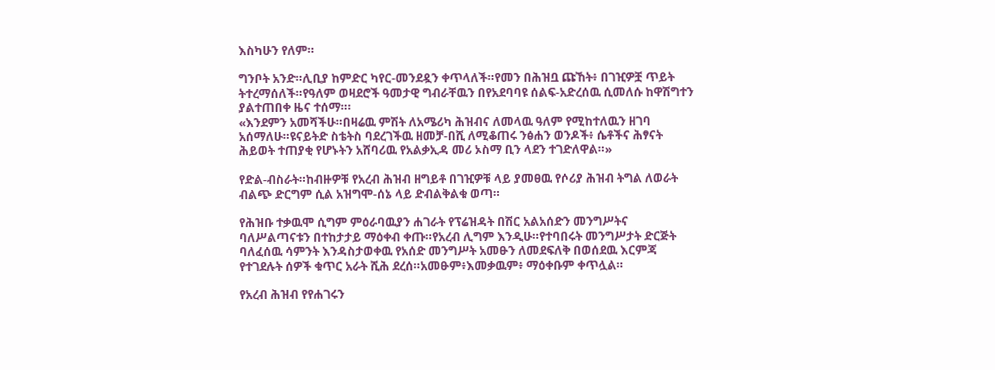እስካሁን የለም።

ግንቦት አንድ።ሊቢያ ከምድር ካየር-መንደዷን ቀጥላለች።የመን በሕዝቧ ጩኸት፥ በገዢዎቿ ጥይት ትተረማሰለች።የዓለም ወዛደሮች ዓመታዊ ግብራቸዉን በየአደባባዩ ሰልፍ-አድረሰዉ ሲመለሱ ከዋሽግተን ያልተጠበቀ ዜና ተሰማ።፡
«እንደምን አመሻችሁ።በዛሬዉ ምሽት ለአሜሪካ ሕዝብና ለመላዉ ዓለም የሚከተለዉን ዘገባ አሰማለሁ።ዩናይትድ ስቴትስ ባደረገችዉ ዘመቻ-በሺ ለሚቆጠሩ ንፅሐን ወንዶች፥ ሴቶችና ሕፃናት ሕይወት ተጠያቂ የሆኑትን አሸባሪዉ የአልቃኢዳ መሪ ኦስማ ቢን ላደን ተገድለዋል።»

የድል-ብስራት።ከብዙዎቹ የአረብ ሕዝብ ዘግይቶ በገዢዎቹ ላይ ያመፀዉ የሶሪያ ሕዝብ ትግል ለወራት ብልጭ ድርግም ሲል አዝግሞ-ሰኔ ላይ ድብልቅልቁ ወጣ።

የሕዝቡ ተቃዉሞ ሲግም ምዕራባዉያን ሐገራት የፕሬዝዳት በሽር አልአሰድን መንግሥትና ባለሥልጣናቱን በተከታታይ ማዕቀብ ቀጡ።የአረብ ሊግም እንዲሁ።የተባበሩት መንግሥታት ድርጅት ባለፈሰዉ ሳምንት እንዳስታወቀዉ የአሰድ መንግሥት አመፁን ለመደፍለቅ በወሰደዉ እርምጃ የተገደሉት ሰዎች ቁጥር አራት ሺሕ ደረሰ።አመፁም፥እመቃዉም፥ ማዕቀቡም ቀጥሏል።

የአረብ ሕዝብ የየሐገሩን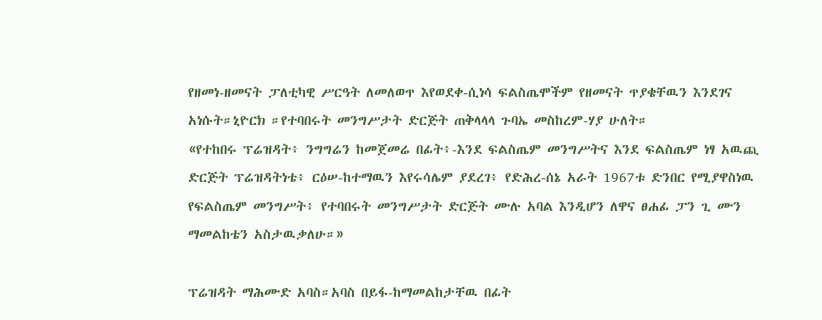የዘመነ-ዘመናት ፓለቲካዊ ሥርዓት ለመለወጥ እየወደቀ-ሲነሳ ፍልስጤሞችም የዘመናት ጥያቄቸዉን እንደገና አነሱት።ኒዮርክ ።የተባበሩት መንግሥታት ድርጅት ጠቅላላላ ጉባኤ መስከረም-ሃያ ሁለት።
«የተከበሩ ፕሬዝዳት፥ ንግግሬን ከመጀመሬ በፊት፥-እንደ ፍልስጤም መንግሥትና እንደ ፍልስጤም ነፃ አዉጪ ድርጅት ፕሬዝዳትነቴ፥ ርዕሠ-ከተማዉን እየሩሳሌም ያደረገ፥ የድሕረ-ሰኔ አራት 1967ቱ ድንበር የሚያዋስነዉ የፍልስጤም መንግሥት፥ የተባበሩት መንግሥታት ድርጅት ሙሉ አባል እንዲሆን ለዋና ፀሐፊ ፓን ጊ ሙን ማመልከቴን አስታዉቃለሁ።»

ፕሬዝዳት ማሕሙድ አባስ።አባስ በይፋ-ከማመልከታቸዉ በፊት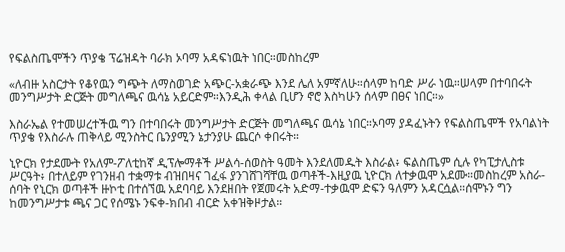የፍልስጤሞችን ጥያቄ ፕሬዝዳት ባራክ ኦባማ አዳፍነዉት ነበር።መስከረም

«ለብዙ አስርታት የቆየዉን ግጭት ለማስወገድ አጭር-አቋራጭ እንደ ሌለ አምኛለሁ።ሰላም ከባድ ሥራ ነዉ።ሠላም በተባበሩት መንግሥታት ድርጅት መግለጫና ዉሳኔ አይርድም።እንዲሕ ቀላል ቢሆን ኖሮ እስካሁን ሰላም በፀና ነበር።»

እስራኤል የተመሠረተችዉ ግን በተባበሩት መንግሥታት ድርጅት መግለጫና ዉሳኔ ነበር።ኦባማ ያዳፈኑትን የፍልስጤሞች የአባልነት ጥያቄ የእስራሉ ጠቅላይ ሚንስትር ቤንያሚን ኔታንያሁ ጨርሶ ቀበሩት።

ኒዮርክ የታደሙት የአለም-ፖለቲከኛ ዲፕሎማቶች ሥልሳ-ሰወስት ዓመት እንደለመዱት እስራል፥ ፍልስጤም ሲሉ የካፒታሊስቱ ሥርዓት፥ በተለይም የገንዘብ ተቋማቱ ብዝበዛና ገፈፋ ያንገሸገሻቸዉ ወጣቶች-እዚያዉ ኒዮርክ ለተቃዉሞ አደሙ።መስከረም አስራ-ሰባት የኒርክ ወጣቶች ዙኮቲ በተሰኘዉ አደባባይ እንደዘበት የጀመሩት አድማ-ተቃዉሞ ድፍን ዓለምን አዳርሷል።ሰሞኑን ግን ከመንግሥታቱ ጫና ጋር የሰሜኑ ንፍቀ-ክበብ ብርድ አቀዝቅዞታል።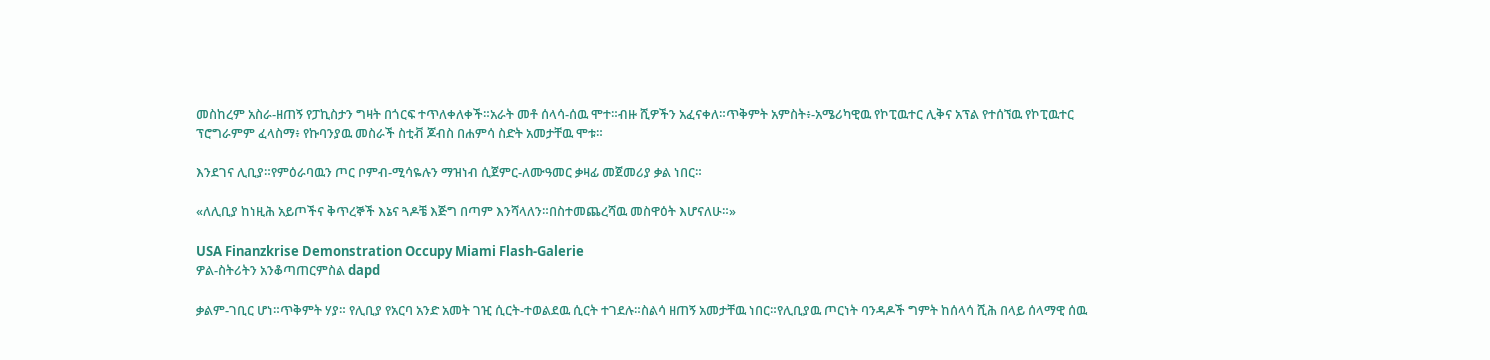መስከረም አስራ-ዘጠኝ የፓኪስታን ግዛት በጎርፍ ተጥለቀለቀች።አራት መቶ ሰላሳ-ሰዉ ሞተ።ብዙ ሺዎችን አፈናቀለ።ጥቅምት አምስት፥-አሜሪካዊዉ የኮፒዉተር ሊቅና አፕል የተሰኘዉ የኮፒዉተር ፕሮግራምም ፈላስማ፥ የኩባንያዉ መስራች ስቲቭ ጆብስ በሐምሳ ስድት አመታቸዉ ሞቱ።

እንደገና ሊቢያ።የምዕራባዉን ጦር ቦምብ-ሚሳዬሉን ማዝነብ ሲጀምር-ለሙዓመር ቃዛፊ መጀመሪያ ቃል ነበር።

«ለሊቢያ ከነዚሕ አይጦችና ቅጥረኞች እኔና ጓዶቼ እጅግ በጣም እንሻላለን።በስተመጨረሻዉ መስዋዕት እሆናለሁ።»

USA Finanzkrise Demonstration Occupy Miami Flash-Galerie
ዎል-ስትሪትን አንቆጣጠርምስል dapd

ቃልም-ገቢር ሆነ።ጥቅምት ሃያ። የሊቢያ የአርባ አንድ አመት ገዢ ሲርት-ተወልደዉ ሲርት ተገደሉ።ስልሳ ዘጠኝ አመታቸዉ ነበር።የሊቢያዉ ጦርነት ባንዳዶች ግምት ከሰላሳ ሺሕ በላይ ሰላማዊ ሰዉ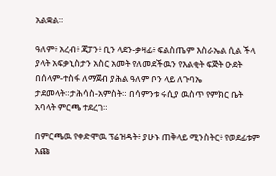አልቋል።

ዓለም፥ አረብ፥ ጃፓን፥ ቢን ላደን-ቃዛፊ፥ ፍልስጤም እስራኤል ሲል ችላ ያላት አፍቃኒስታን አስር አመት የለመደችዉን የእልቂት ፍጅት ዑደት በሰላም-ተስፋ ለማጀብ ያሕል ዓለም ቦን ላይ ለጉባኤ ታደመላት።ታሕሳስ-አምስት። በሳምንቱ ሩሲያ ዉስጥ የምክር ቤት አባላት ምርጫ ተደረገ።

በምርጫዉ የቀድሞዉ ፕሬዝዳት፥ ያሁኑ ጠቅላይ ሚንስትር፥ የወደፊቱም እጩ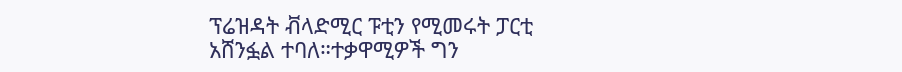ፕሬዝዳት ቭላድሚር ፑቲን የሚመሩት ፓርቲ አሸንፏል ተባለ።ተቃዋሚዎች ግን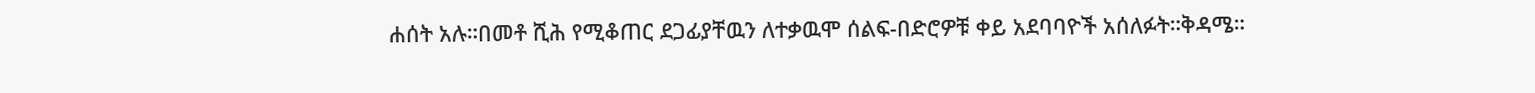ሐሰት አሉ።በመቶ ሺሕ የሚቆጠር ደጋፊያቸዉን ለተቃዉሞ ሰልፍ-በድሮዎቹ ቀይ አደባባዮች አሰለፉት።ቅዳሜ።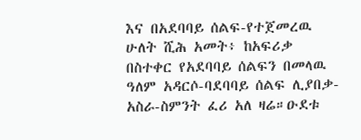እና በአደባባይ ሰልፍ-የተጀመረዉ ሁለት ሺሕ አመት፥ ከአፍሪቃ በስተቀር የአደባባይ ሰልፍን በመላዉ ዓለም አዳርሶ-ባደባባይ ሰልፍ ሊያበቃ-አስራ-ስምንት ፈሪ አለ ዛሬ።ዑደቱ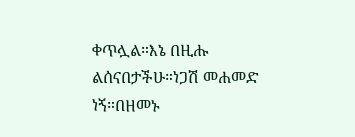ቀጥሏል።እኔ በዚሑ ልሰናበታችሁ።ነጋሽ መሐመድ ነኝ።በዘመኑ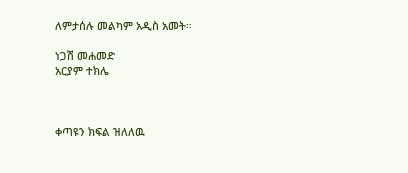ለምታሰሉ መልካም አዲስ አመት።

ነጋሽ መሐመድ
አርያም ተክሌ



ቀጣዩን ክፍል ዝለለዉ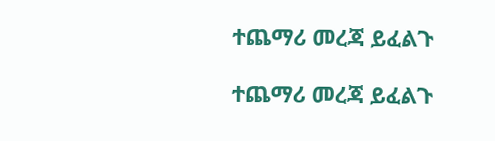ተጨማሪ መረጃ ይፈልጉ

ተጨማሪ መረጃ ይፈልጉ